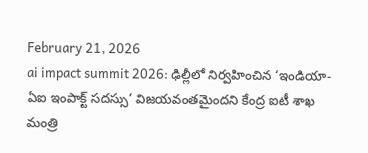February 21, 2026
ai impact summit 2026: ఢిల్లీలో నిర్వహించిన ‘ఇండియా-ఏఐ ఇంపాక్ట్ సదస్సు’ విజయవంతమైందని కేంద్ర ఐటీ శాఖ మంత్రి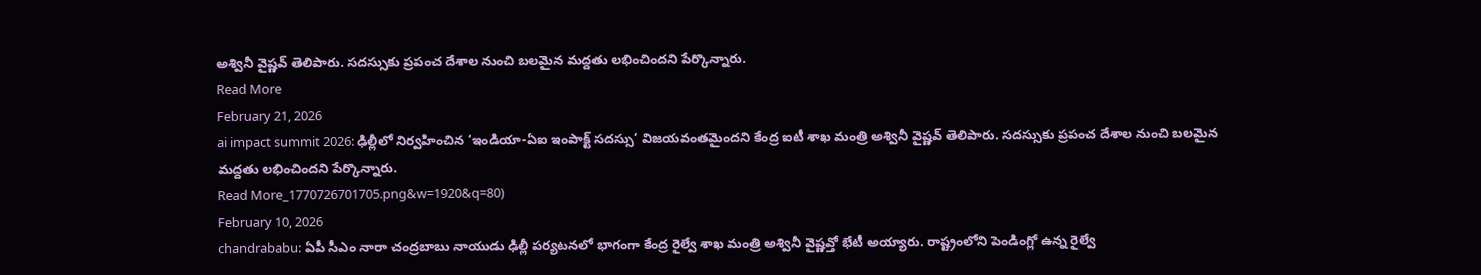అశ్వినీ వైష్ణవ్ తెలిపారు. సదస్సుకు ప్రపంచ దేశాల నుంచి బలమైన మద్దతు లభించిందని పేర్కొన్నారు.
Read More
February 21, 2026
ai impact summit 2026: ఢిల్లీలో నిర్వహించిన ‘ఇండియా-ఏఐ ఇంపాక్ట్ సదస్సు’ విజయవంతమైందని కేంద్ర ఐటీ శాఖ మంత్రి అశ్వినీ వైష్ణవ్ తెలిపారు. సదస్సుకు ప్రపంచ దేశాల నుంచి బలమైన మద్దతు లభించిందని పేర్కొన్నారు.
Read More_1770726701705.png&w=1920&q=80)
February 10, 2026
chandrababu: ఏపీ సీఎం నారా చంద్రబాబు నాయుడు ఢిల్లీ పర్యటనలో భాగంగా కేంద్ర రైల్వే శాఖ మంత్రి అశ్వినీ వైష్ణవ్తో భేటీ అయ్యారు. రాష్ట్రంలోని పెండింగ్లో ఉన్న రైల్వే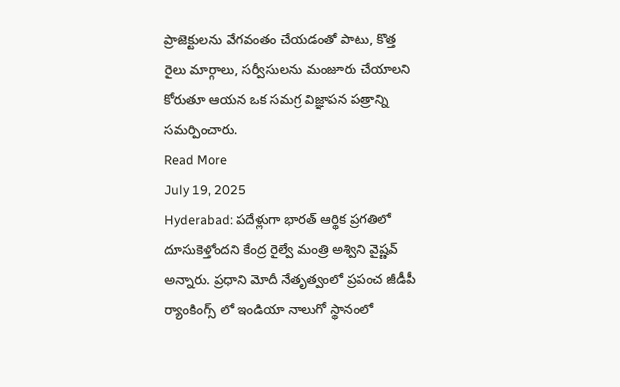ప్రాజెక్టులను వేగవంతం చేయడంతో పాటు, కొత్త రైలు మార్గాలు, సర్వీసులను మంజూరు చేయాలని కోరుతూ ఆయన ఒక సమగ్ర విజ్ఞాపన పత్రాన్ని సమర్పించారు.
Read More
July 19, 2025
Hyderabad: పదేళ్లుగా భారత్ ఆర్థిక ప్రగతిలో దూసుకెళ్తోందని కేంద్ర రైల్వే మంత్రి అశ్విని వైష్ణవ్ అన్నారు. ప్రధాని మోదీ నేతృత్వంలో ప్రపంచ జీడీపీ ర్యాంకింగ్స్ లో ఇండియా నాలుగో స్థానంలో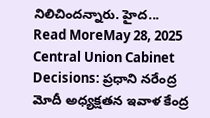నిలిచిందన్నారు. హైద...
Read MoreMay 28, 2025
Central Union Cabinet Decisions: ప్రధాని నరేంద్ర మోదీ అధ్యక్షతన ఇవాళ కేంద్ర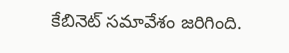కేబినెట్ సమావేశం జరిగింది.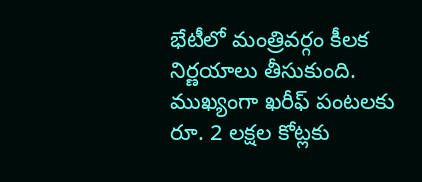భేటీలో మంత్రివర్గం కీలక నిర్ణయాలు తీసుకుంది. ముఖ్యంగా ఖరీఫ్ పంటలకు రూ. 2 లక్షల కోట్లకు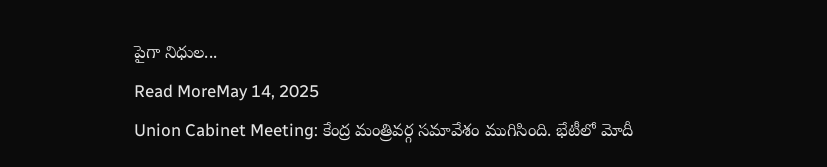పైగా నిధుల...
Read MoreMay 14, 2025
Union Cabinet Meeting: కేంద్ర మంత్రివర్గ సమావేశం ముగిసింది. భేటీలో మోదీ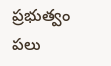ప్రభుత్వం పలు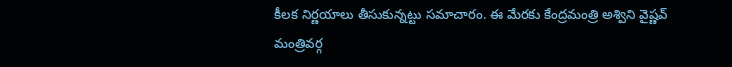కీలక నిర్ణయాలు తీసుకున్నట్టు సమాచారం. ఈ మేరకు కేంద్రమంత్రి అశ్విని వైష్ణవ్ మంత్రివర్గ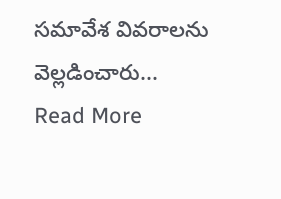సమావేశ వివరాలను వెల్లడించారు...
Read More